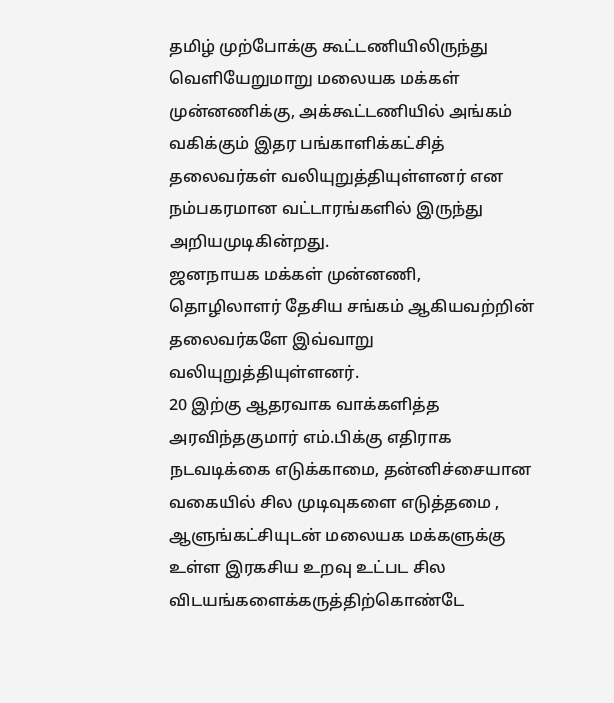தமிழ் முற்போக்கு கூட்டணியிலிருந்து வெளியேறுமாறு மலையக மக்கள் முன்னணிக்கு, அக்கூட்டணியில் அங்கம் வகிக்கும் இதர பங்காளிக்கட்சித் தலைவர்கள் வலியுறுத்தியுள்ளனர் என நம்பகரமான வட்டாரங்களில் இருந்து அறியமுடிகின்றது.
ஜனநாயக மக்கள் முன்னணி, தொழிலாளர் தேசிய சங்கம் ஆகியவற்றின் தலைவர்களே இவ்வாறு வலியுறுத்தியுள்ளனர்.
20 இற்கு ஆதரவாக வாக்களித்த அரவிந்தகுமார் எம்.பிக்கு எதிராக நடவடிக்கை எடுக்காமை, தன்னிச்சையான வகையில் சில முடிவுகளை எடுத்தமை , ஆளுங்கட்சியுடன் மலையக மக்களுக்கு உள்ள இரகசிய உறவு உட்பட சில விடயங்களைக்கருத்திற்கொண்டே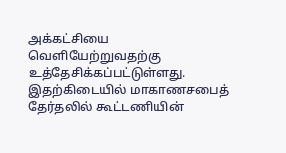அக்கட்சியை வெளியேற்றுவதற்கு உத்தேசிக்கப்பட்டுள்ளது.
இதற்கிடையில் மாகாணசபைத் தேர்தலில் கூட்டணியின்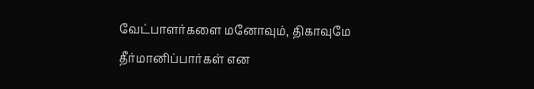வேட்பாளர்களை மனோவும், திகாவுமே தீர்மானிப்பார்கள் என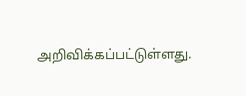அறிவிக்கப்பட்டுள்ளது.